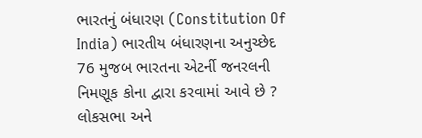ભારતનું બંધારણ (Constitution Of India) ભારતીય બંધારણના અનુચ્છેદ 76 મુજબ ભારતના એટર્ની જનરલની નિમણૂક કોના દ્વારા કરવામાં આવે છે ? લોકસભા અને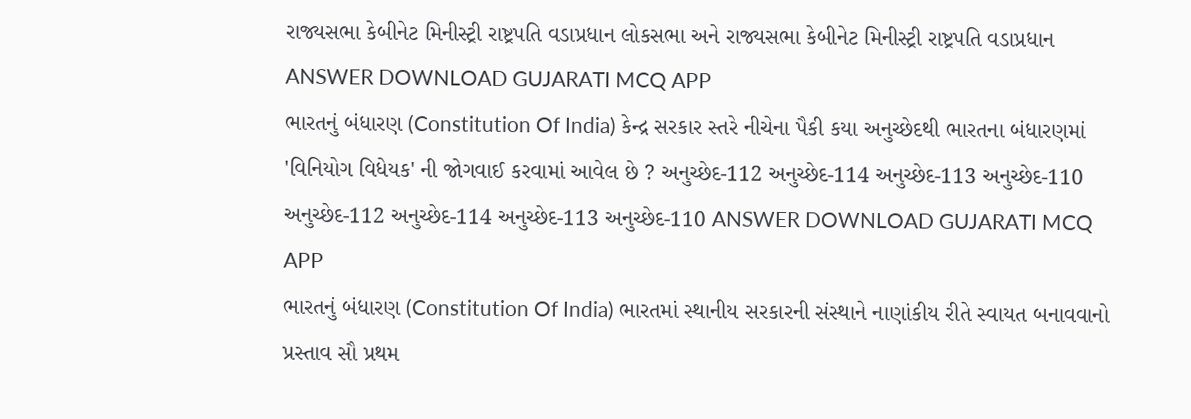રાજ્યસભા કેબીનેટ મિનીસ્ટ્રી રાષ્ટ્રપતિ વડાપ્રધાન લોકસભા અને રાજ્યસભા કેબીનેટ મિનીસ્ટ્રી રાષ્ટ્રપતિ વડાપ્રધાન ANSWER DOWNLOAD GUJARATI MCQ APP
ભારતનું બંધારણ (Constitution Of India) કેન્દ્ર સરકાર સ્તરે નીચેના પૈકી કયા અનુચ્છેદથી ભારતના બંધારણમાં 'વિનિયોગ વિધેયક' ની જોગવાઈ કરવામાં આવેલ છે ? અનુચ્છેદ-112 અનુચ્છેદ-114 અનુચ્છેદ-113 અનુચ્છેદ-110 અનુચ્છેદ-112 અનુચ્છેદ-114 અનુચ્છેદ-113 અનુચ્છેદ-110 ANSWER DOWNLOAD GUJARATI MCQ APP
ભારતનું બંધારણ (Constitution Of India) ભારતમાં સ્થાનીય સરકારની સંસ્થાને નાણાંકીય રીતે સ્વાયત બનાવવાનો પ્રસ્તાવ સૌ પ્રથમ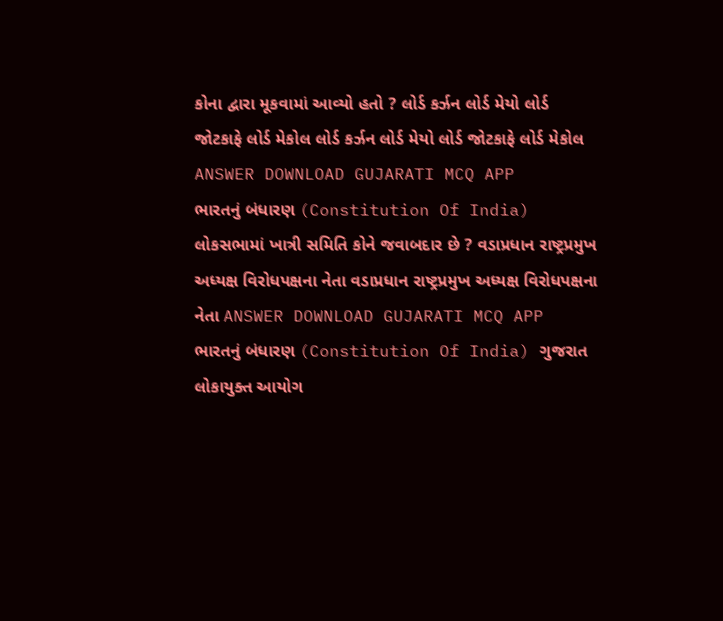કોના દ્વારા મૂકવામાં આવ્યો હતો ? લોર્ડ કર્ઝન લોર્ડ મેયો લોર્ડ જોટકાફે લોર્ડ મેકોલ લોર્ડ કર્ઝન લોર્ડ મેયો લોર્ડ જોટકાફે લોર્ડ મેકોલ ANSWER DOWNLOAD GUJARATI MCQ APP
ભારતનું બંધારણ (Constitution Of India) લોકસભામાં ખાત્રી સમિતિ કોને જવાબદાર છે ? વડાપ્રધાન રાષ્ટ્રપ્રમુખ અધ્યક્ષ વિરોધપક્ષના નેતા વડાપ્રધાન રાષ્ટ્રપ્રમુખ અધ્યક્ષ વિરોધપક્ષના નેતા ANSWER DOWNLOAD GUJARATI MCQ APP
ભારતનું બંધારણ (Constitution Of India) ગુજરાત લોકાયુક્ત આયોગ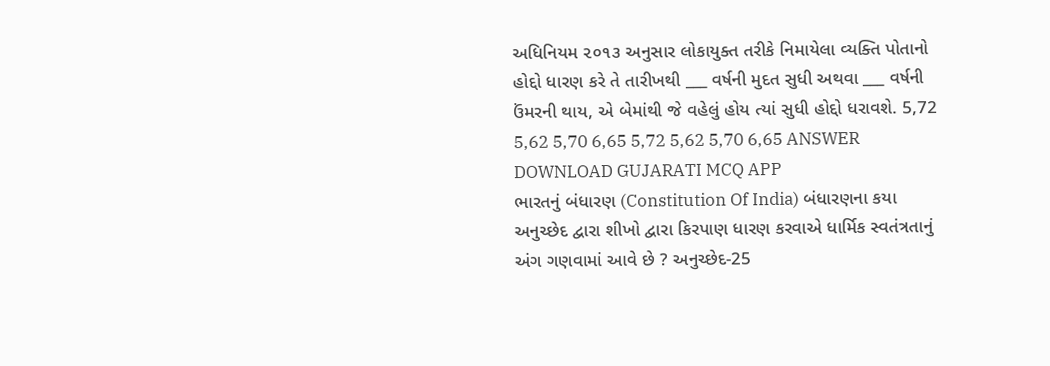અધિનિયમ ૨૦૧૩ અનુસાર લોકાયુક્ત તરીકે નિમાયેલા વ્યક્તિ પોતાનો હોદ્દો ધારણ કરે તે તારીખથી ___ વર્ષની મુદત સુધી અથવા ___ વર્ષની ઉંમરની થાય, એ બેમાંથી જે વહેલું હોય ત્યાં સુધી હોદ્દો ધરાવશે. 5,72 5,62 5,70 6,65 5,72 5,62 5,70 6,65 ANSWER DOWNLOAD GUJARATI MCQ APP
ભારતનું બંધારણ (Constitution Of India) બંધારણના કયા અનુચ્છેદ દ્વારા શીખો દ્વારા કિરપાણ ધારણ કરવાએ ધાર્મિક સ્વતંત્રતાનું અંગ ગણવામાં આવે છે ? અનુચ્છેદ-25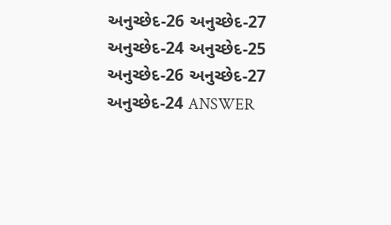અનુચ્છેદ-26 અનુચ્છેદ-27 અનુચ્છેદ-24 અનુચ્છેદ-25 અનુચ્છેદ-26 અનુચ્છેદ-27 અનુચ્છેદ-24 ANSWER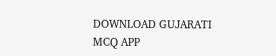DOWNLOAD GUJARATI MCQ APP